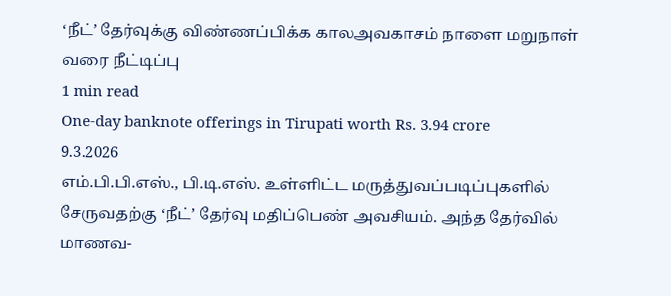‘நீட்’ தேர்வுக்கு விண்ணப்பிக்க காலஅவகாசம் நாளை மறுநாள் வரை நீட்டிப்பு
1 min read
One-day banknote offerings in Tirupati worth Rs. 3.94 crore
9.3.2026
எம்.பி.பி.எஸ்., பி.டி.எஸ். உள்ளிட்ட மருத்துவப்படிப்புகளில் சேருவதற்கு ‘நீட்’ தேர்வு மதிப்பெண் அவசியம். அந்த தேர்வில் மாணவ-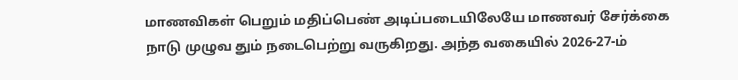மாணவிகள் பெறும் மதிப்பெண் அடிப்படையிலேயே மாணவர் சேர்க்கை நாடு முழுவ தும் நடைபெற்று வருகிறது. அந்த வகையில் 2026-27-ம்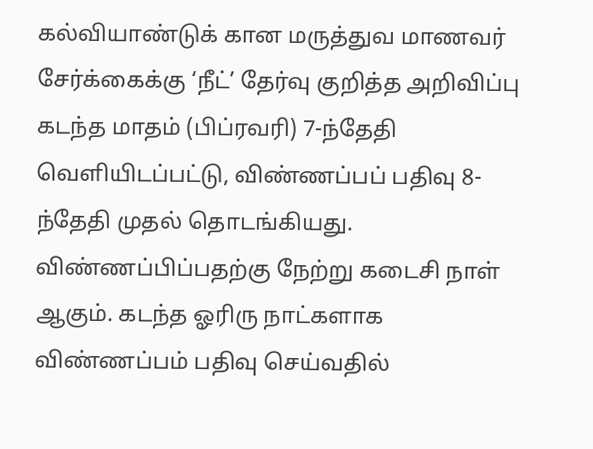கல்வியாண்டுக் கான மருத்துவ மாணவர் சேர்க்கைக்கு ‘நீட்’ தேர்வு குறித்த அறிவிப்பு கடந்த மாதம் (பிப்ரவரி) 7-ந்தேதி வெளியிடப்பட்டு, விண்ணப்பப் பதிவு 8-ந்தேதி முதல் தொடங்கியது. விண்ணப்பிப்பதற்கு நேற்று கடைசி நாள் ஆகும். கடந்த ஓரிரு நாட்களாக விண்ணப்பம் பதிவு செய்வதில்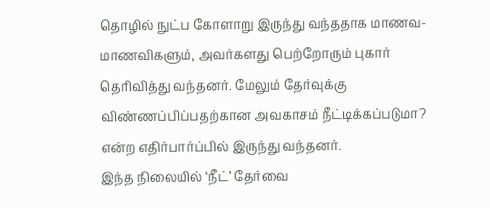தொழில் நுட்ப கோளாறு இருந்து வந்ததாக மாணவ-மாணவிகளும், அவர்களது பெற்றோரும் புகார் தெரிவித்து வந்தனர். மேலும் தேர்வுக்கு விண்ணப்பிப்பதற்கான அவகாசம் நீட்டிக்கப்படுமா? என்ற எதிர்பார்ப்பில் இருந்து வந்தனர்.
இந்த நிலையில் ‘நீட்’ தேர்வை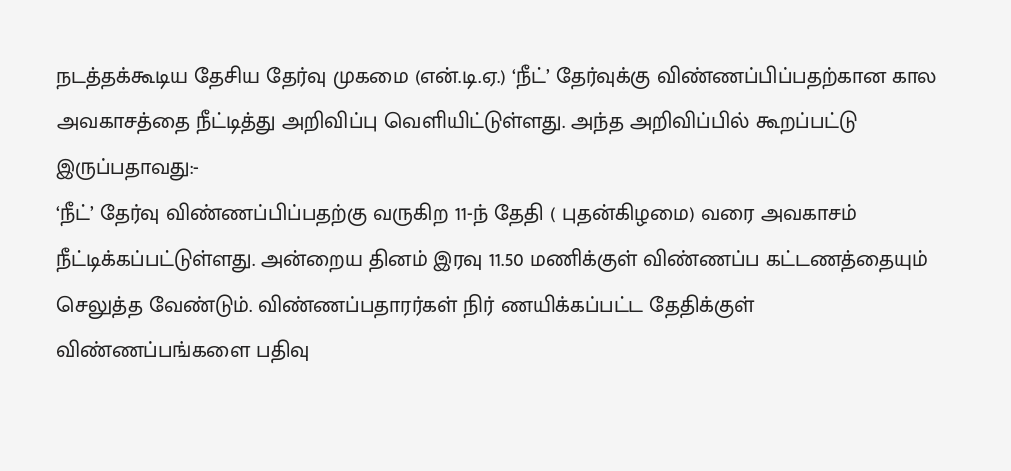நடத்தக்கூடிய தேசிய தேர்வு முகமை (என்.டி.ஏ.) ‘நீட்’ தேர்வுக்கு விண்ணப்பிப்பதற்கான கால அவகாசத்தை நீட்டித்து அறிவிப்பு வெளியிட்டுள்ளது. அந்த அறிவிப்பில் கூறப்பட்டு இருப்பதாவது:-
‘நீட்’ தேர்வு விண்ணப்பிப்பதற்கு வருகிற 11-ந் தேதி ( புதன்கிழமை) வரை அவகாசம் நீட்டிக்கப்பட்டுள்ளது. அன்றைய தினம் இரவு 11.50 மணிக்குள் விண்ணப்ப கட்டணத்தையும் செலுத்த வேண்டும். விண்ணப்பதாரர்கள் நிர் ணயிக்கப்பட்ட தேதிக்குள் விண்ணப்பங்களை பதிவு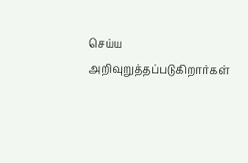செய்ய அறிவுறுத்தப்படுகிறார்கள்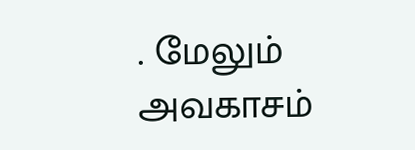. மேலும் அவகாசம்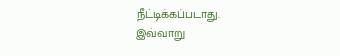நீட்டிக்கப்படாது.
இவ்வாறு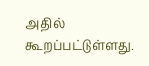அதில் கூறப்பட்டுள்ளது.